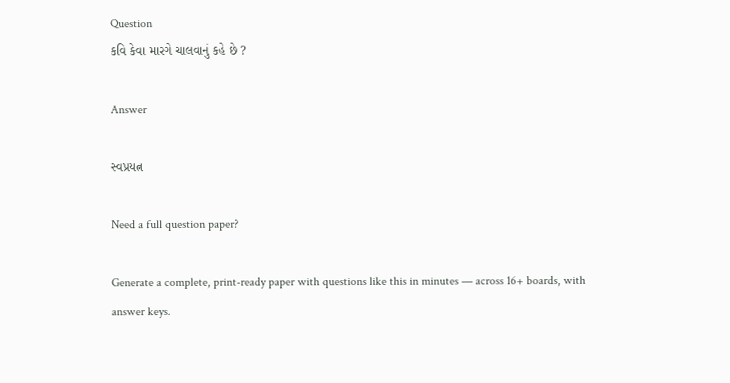Question
કવિ કેવા મારગે ચાલવાનું કહે છે ?

Answer

સ્વપ્રયત્ન

Need a full question paper?

Generate a complete, print-ready paper with questions like this in minutes — across 16+ boards, with answer keys.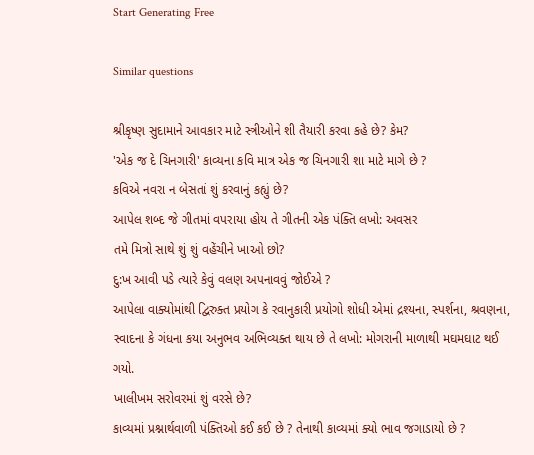Start Generating Free

Similar questions

શ્રીકૃષ્ણ સુદામાને આવકાર માટે સ્ત્રીઓને શી તૈયારી કરવા કહે છે? કેમ?
'એક જ દે ચિનગારી' કાવ્યના કવિ માત્ર એક જ ચિનગારી શા માટે માગે છે ?
કવિએ નવરા ન બેસતાં શું કરવાનું કહ્યું છે?
આપેલ શબ્દ જે ગીતમાં વપરાયા હોય તે ગીતની એક પંક્તિ લખો: અવસર
તમે મિત્રો સાથે શું શું વહેંચીને ખાઓ છો?
દુ:ખ આવી પડે ત્યારે કેવું વલણ અપનાવવું જોઈએ ?
આપેલા વાક્યોમાંથી દ્વિરુક્ત પ્રયોગ કે રવાનુકારી પ્રયોગો શોધી એમાં દ્રશ્યના, સ્પર્શના, શ્રવણના, સ્વાદના કે ગંધના કયા અનુભવ અભિવ્યક્ત થાય છે તે લખો: મોગરાની માળાથી મઘમઘાટ થઈ ગયો.
ખાલીખમ સરોવરમાં શું વરસે છે?
કાવ્યમાં પ્રશ્નાર્થવાળી પંક્તિઓ કઈ કઈ છે ? તેનાથી કાવ્યમાં ક્યો ભાવ જગાડાયો છે ?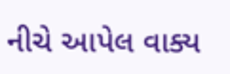નીચે આપેલ વાક્ય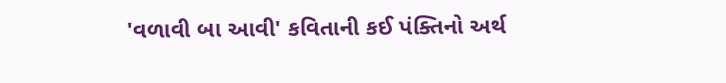'વળાવી બા આવી' કવિતાની કઈ પંક્તિનો અર્થ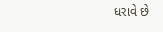ધરાવે છે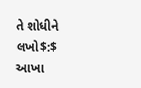તે શોધીને લખો$:$
આખા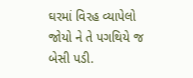ઘરમાં વિરહ વ્યાપેલો જોયો ને તે પગથિયે જ બેસી પડી.